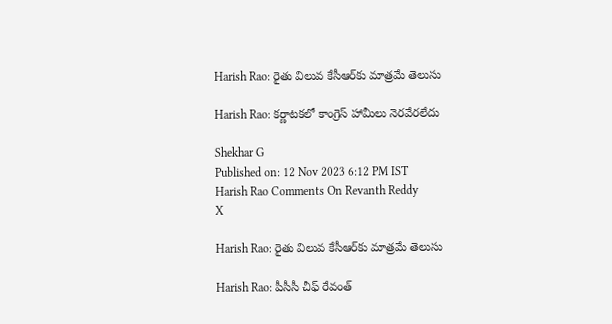Harish Rao: రైతు విలువ కేసీఆర్‌కు మాత్రమే తెలుసు

Harish Rao: కర్ణాటకలో కాంగ్రెస్ హామీలు నెరవేరలేదు

Shekhar G
Published on: 12 Nov 2023 6:12 PM IST
Harish Rao Comments On Revanth Reddy
X

Harish Rao: రైతు విలువ కేసీఆర్‌కు మాత్రమే తెలుసు

Harish Rao: పీసీసీ చీఫ్ రేవంత్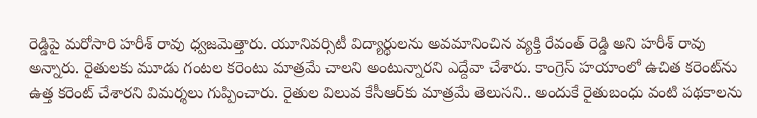రెడ్డిపై మరోసారి హరీశ్ రావు ధ్వజమెత్తారు. యూనివర్సిటీ విద్యార్థులను అవమానించిన వ్యక్తి రేవంత్ రెడ్డి అని హరీశ్ రావు అన్నారు. రైతులకు మూడు గంటల కరెంటు మాత్రమే చాలని అంటున్నారని ఎద్దేవా చేశారు. కాంగ్రెస్ హయాంలో ఉచిత కరెంట్‌ను ఉత్త కరెంట్ చేశారని విమర్శలు గుప్పించారు. రైతుల విలువ కేసీఆర్‌కు మాత్రమే తెలుసని.. అందుకే రైతుబంధు వంటి పథకాలను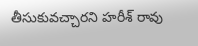తీసుకువచ్చారని హరీశ్ రావు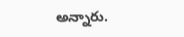అన్నారు.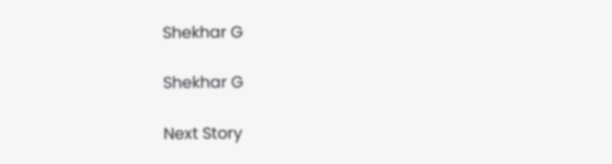Shekhar G

Shekhar G

Next Story